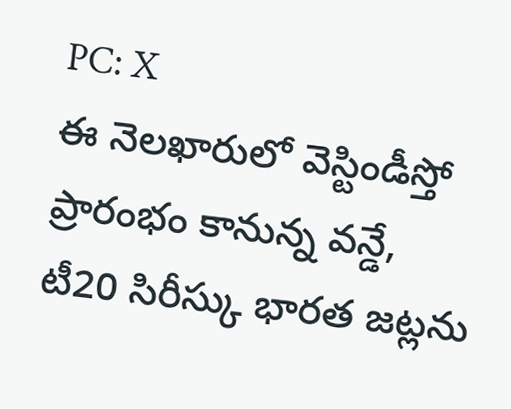PC: X
ఈ నెలఖారులో వెస్టిండీస్తో ప్రారంభం కానున్న వన్డే, టీ20 సిరీస్కు భారత జట్లను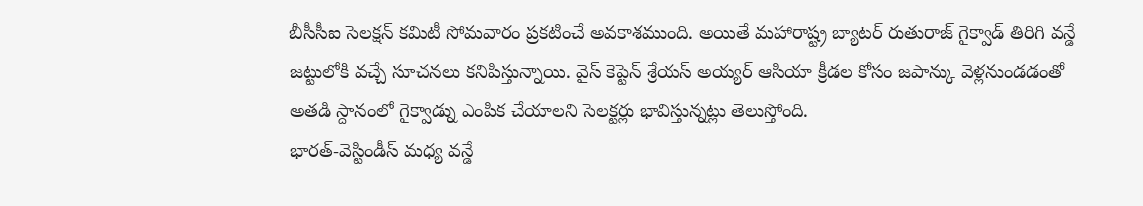బీసీసీఐ సెలక్షన్ కమిటీ సోమవారం ప్రకటించే అవకాశముంది. అయితే మహారాష్ట్ర బ్యాటర్ రుతురాజ్ గైక్వాడ్ తిరిగి వన్డే జట్టులోకి వచ్చే సూచనలు కనిపిస్తున్నాయి. వైస్ కెప్టెన్ శ్రేయస్ అయ్యర్ ఆసియా క్రీడల కోసం జపాన్కు వెళ్లనుండడంతో అతడి స్దానంలో గైక్వాడ్ను ఎంపిక చేయాలని సెలక్టర్లు భావిస్తున్నట్లు తెలుస్తోంది.
భారత్-వెస్టిండీస్ మధ్య వన్డే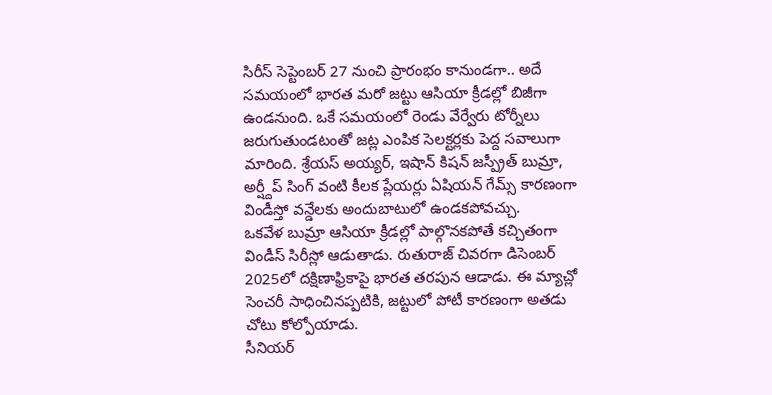సిరీస్ సెప్టెంబర్ 27 నుంచి ప్రారంభం కానుండగా.. అదే సమయంలో భారత మరో జట్టు ఆసియా క్రీడల్లో బిజీగా ఉండనుంది. ఒకే సమయంలో రెండు వేర్వేరు టోర్నీలు జరుగుతుండటంతో జట్ల ఎంపిక సెలక్టర్లకు పెద్ద సవాలుగా మారింది. శ్రేయస్ అయ్యర్, ఇషాన్ కిషన్ జస్ప్రీత్ బుమ్రా, అర్ష్దీప్ సింగ్ వంటి కీలక ప్లేయర్లు ఏషియన్ గేమ్స్ కారణంగా విండీస్తో వన్డేలకు అందుబాటులో ఉండకపోవచ్చు.
ఒకవేళ బుమ్రా ఆసియా క్రీడల్లో పాల్గొనకపోతే కచ్చితంగా విండీస్ సిరీస్లో ఆడుతాడు. రుతురాజ్ చివరగా డిసెంబర్ 2025లో దక్షిణాఫ్రికాపై భారత తరపున ఆడాడు. ఈ మ్యాచ్లో సెంచరీ సాధించినప్పటికి, జట్టులో పోటీ కారణంగా అతడు చోటు కోల్పోయాడు.
సీనియర్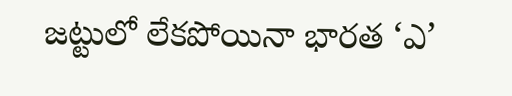జట్టులో లేకపోయినా భారత ‘ఎ’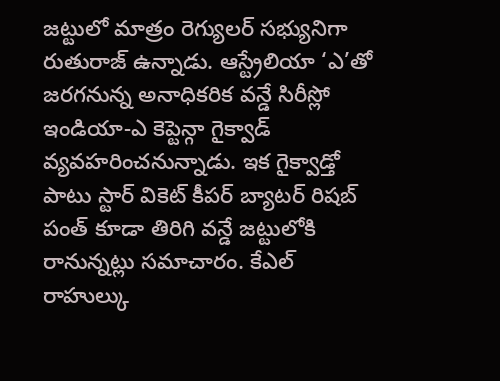జట్టులో మాత్రం రెగ్యులర్ సభ్యునిగా రుతురాజ్ ఉన్నాడు. ఆస్ట్రేలియా ‘ఎ’తో జరగనున్న అనాధికరిక వన్డే సిరీస్లో ఇండియా-ఎ కెప్టెన్గా గైక్వాడ్ వ్యవహరించనున్నాడు. ఇక గైక్వాడ్తో పాటు స్టార్ వికెట్ కీపర్ బ్యాటర్ రిషబ్ పంత్ కూడా తిరిగి వన్డే జట్టులోకి రానున్నట్లు సమాచారం. కేఎల్ రాహుల్కు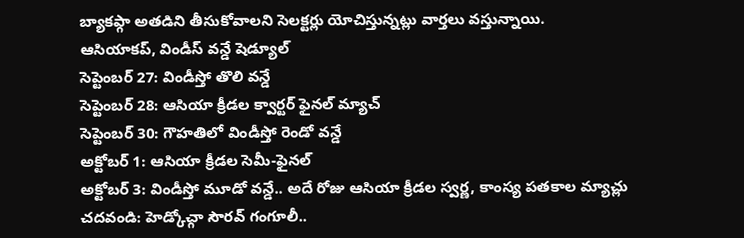బ్యాకప్గా అతడిని తీసుకోవాలని సెలక్టర్లు యోచిస్తున్నట్లు వార్తలు వస్తున్నాయి.
ఆసియాకప్, విండీస్ వన్డే షెడ్యూల్
సెప్టెంబర్ 27: విండీస్తో తొలి వన్డే
సెప్టెంబర్ 28: ఆసియా క్రీడల క్వార్టర్ ఫైనల్ మ్యాచ్
సెప్టెంబర్ 30: గౌహతిలో విండీస్తో రెండో వన్డే
అక్టోబర్ 1: ఆసియా క్రీడల సెమీ-ఫైనల్
అక్టోబర్ 3: విండీస్తో మూడో వన్డే.. అదే రోజు ఆసియా క్రీడల స్వర్ణ, కాంస్య పతకాల మ్యాచ్లు
చదవండి: హెడ్కోచ్గా సౌరవ్ గంగూలీ..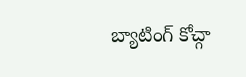బ్యాటింగ్ కోచ్గా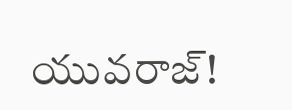యువరాజ్!